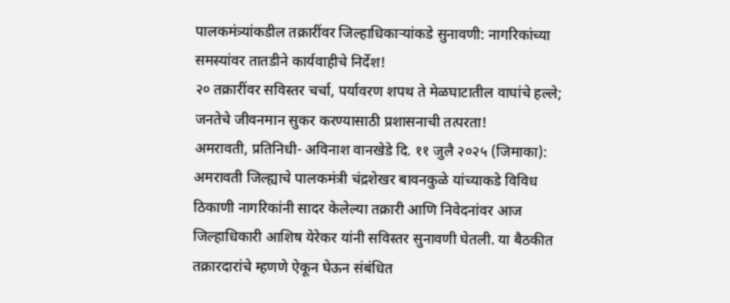पालकमंत्र्यांकडील तक्रारींवर जिल्हाधिकाऱ्यांकडे सुनावणी: नागरिकांच्या समस्यांवर तातडीने कार्यवाहीचे निर्देश!
२० तक्रारींवर सविस्तर चर्चा, पर्यावरण शपथ ते मेळघाटातील वाघांचे हल्ले; जनतेचे जीवनमान सुकर करण्यासाठी प्रशासनाची तत्परता!
अमरावती, प्रतिनिधी- अविनाश वानखेडे दि. ११ जुलै २०२५ (जिमाका): अमरावती जिल्ह्याचे पालकमंत्री चंद्रशेखर बावनकुळे यांच्याकडे विविध ठिकाणी नागरिकांनी सादर केलेल्या तक्रारी आणि निवेदनांवर आज जिल्हाधिकारी आशिष येरेकर यांनी सविस्तर सुनावणी घेतली. या बैठकीत तक्रारदारांचे म्हणणे ऐकून घेऊन संबंधित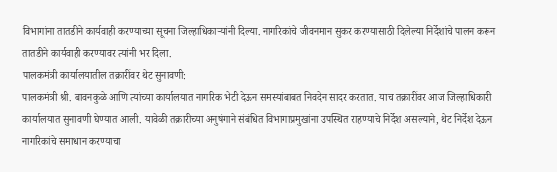विभागांना तातडीने कार्यवाही करण्याच्या सूचना जिल्हाधिकाऱ्यांनी दिल्या. नागरिकांचे जीवनमान सुकर करण्यासाठी दिलेल्या निर्देशांचे पालन करून तातडीने कार्यवाही करण्यावर त्यांनी भर दिला.
पालकमंत्री कार्यालयातील तक्रारींवर थेट सुनावणी:
पालकमंत्री श्री. बावनकुळे आणि त्यांच्या कार्यालयात नागरिक भेटी देऊन समस्यांबाबत निवदेन सादर करतात. याच तक्रारींवर आज जिल्हाधिकारी कार्यालयात सुनावणी घेण्यात आली. यावेळी तक्रारीच्या अनुषंगाने संबंधित विभागाप्रमुखांना उपस्थित राहण्याचे निर्देश असल्याने, थेट निर्देश देऊन नागरिकांचे समाधान करण्याचा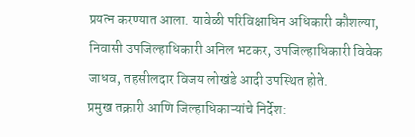प्रयत्न करण्यात आला. यावेळी परिविक्षाधिन अधिकारी कौशल्या, निवासी उपजिल्हाधिकारी अनिल भटकर, उपजिल्हाधिकारी विवेक जाधव, तहसीलदार विजय लोखंडे आदी उपस्थित होते.
प्रमुख तक्रारी आणि जिल्हाधिकाऱ्यांचे निर्देश: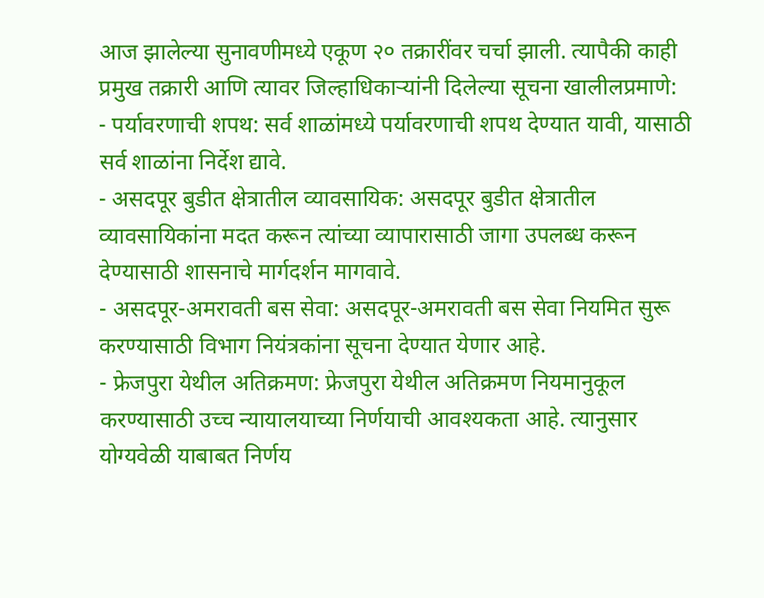आज झालेल्या सुनावणीमध्ये एकूण २० तक्रारींवर चर्चा झाली. त्यापैकी काही प्रमुख तक्रारी आणि त्यावर जिल्हाधिकाऱ्यांनी दिलेल्या सूचना खालीलप्रमाणे:
- पर्यावरणाची शपथ: सर्व शाळांमध्ये पर्यावरणाची शपथ देण्यात यावी, यासाठी सर्व शाळांना निर्देश द्यावे.
- असदपूर बुडीत क्षेत्रातील व्यावसायिक: असदपूर बुडीत क्षेत्रातील व्यावसायिकांना मदत करून त्यांच्या व्यापारासाठी जागा उपलब्ध करून देण्यासाठी शासनाचे मार्गदर्शन मागवावे.
- असदपूर-अमरावती बस सेवा: असदपूर-अमरावती बस सेवा नियमित सुरू करण्यासाठी विभाग नियंत्रकांना सूचना देण्यात येणार आहे.
- फ्रेजपुरा येथील अतिक्रमण: फ्रेजपुरा येथील अतिक्रमण नियमानुकूल करण्यासाठी उच्च न्यायालयाच्या निर्णयाची आवश्यकता आहे. त्यानुसार योग्यवेळी याबाबत निर्णय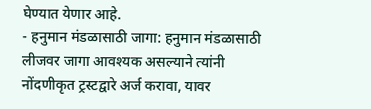घेण्यात येणार आहे.
- हनुमान मंडळासाठी जागा: हनुमान मंडळासाठी लीजवर जागा आवश्यक असल्याने त्यांनी नोंदणीकृत ट्रस्टद्वारे अर्ज करावा, यावर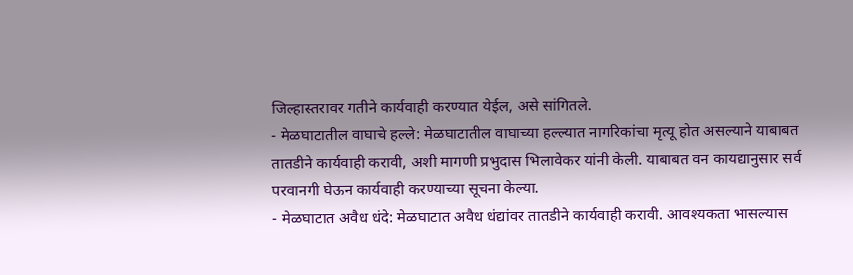जिल्हास्तरावर गतीने कार्यवाही करण्यात येईल, असे सांगितले.
- मेळघाटातील वाघाचे हल्ले: मेळघाटातील वाघाच्या हल्ल्यात नागरिकांचा मृत्यू होत असल्याने याबाबत तातडीने कार्यवाही करावी, अशी मागणी प्रभुदास भिलावेकर यांनी केली. याबाबत वन कायद्यानुसार सर्व परवानगी घेऊन कार्यवाही करण्याच्या सूचना केल्या.
- मेळघाटात अवैध धंदे: मेळघाटात अवैध धंद्यांवर तातडीने कार्यवाही करावी. आवश्यकता भासल्यास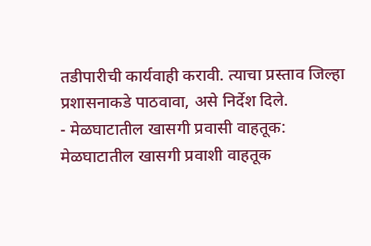तडीपारीची कार्यवाही करावी. त्याचा प्रस्ताव जिल्हा प्रशासनाकडे पाठवावा, असे निर्देश दिले.
- मेळघाटातील खासगी प्रवासी वाहतूक: मेळघाटातील खासगी प्रवाशी वाहतूक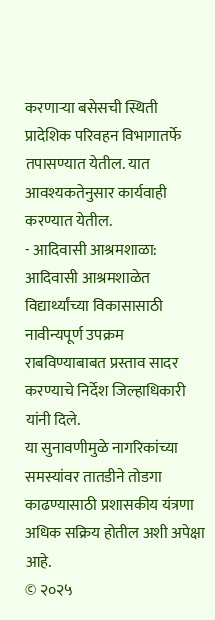करणाऱ्या बसेसची स्थिती प्रादेशिक परिवहन विभागातर्फे तपासण्यात येतील. यात आवश्यकतेनुसार कार्यवाही करण्यात येतील.
- आदिवासी आश्रमशाळा: आदिवासी आश्रमशाळेत विद्यार्थ्यांच्या विकासासाठी नावीन्यपूर्ण उपक्रम राबविण्याबाबत प्रस्ताव सादर करण्याचे निर्देश जिल्हाधिकारी यांनी दिले.
या सुनावणीमुळे नागरिकांच्या समस्यांवर तातडीने तोडगा काढण्यासाठी प्रशासकीय यंत्रणा अधिक सक्रिय होतील अशी अपेक्षा आहे.
© २०२५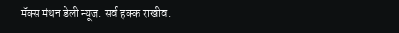मॅक्स मंथन डेली न्यूज. सर्व हक्क राखीव.